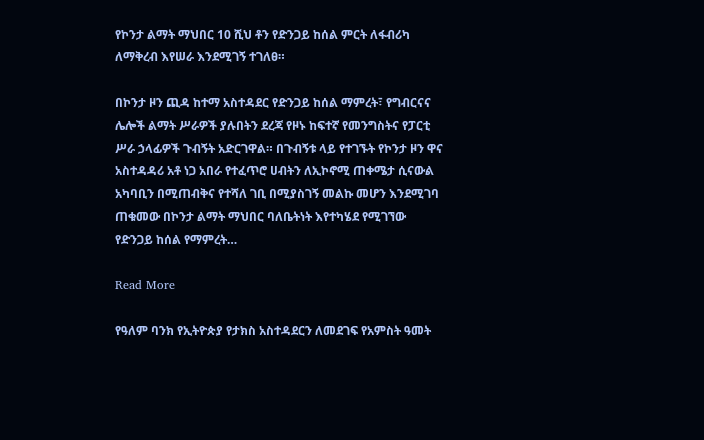የኮንታ ልማት ማህበር 10 ሺህ ቶን የድንጋይ ከሰል ምርት ለፋብሪካ ለማቅረብ እየሠራ እንደሚገኝ ተገለፀ።

በኮንታ ዞን ጪዳ ከተማ አስተዳደር የድንጋይ ከሰል ማምረት፣ የግብርናና ሌሎች ልማት ሥራዎች ያሉበትን ደረጃ የዞኑ ከፍተኛ የመንግስትና የፓርቲ ሥራ ኃላፊዎች ጉብኝት አድርገዋል። በጉብኝቱ ላይ የተገኙት የኮንታ ዞን ዋና አስተዳዳሪ አቶ ነጋ አበራ የተፈጥሮ ሀብትን ለኢኮኖሚ ጠቀሜታ ሲናውል አካባቢን በሚጠብቅና የተሻለ ገቢ በሚያስገኝ መልኩ መሆን እንደሚገባ ጠቁመው በኮንታ ልማት ማህበር ባለቤትነት እየተካሄደ የሚገኘው የድንጋይ ከሰል የማምረት…

Read More

የዓለም ባንክ የኢትዮጵያ የታክስ አስተዳደርን ለመደገፍ የአምስት ዓመት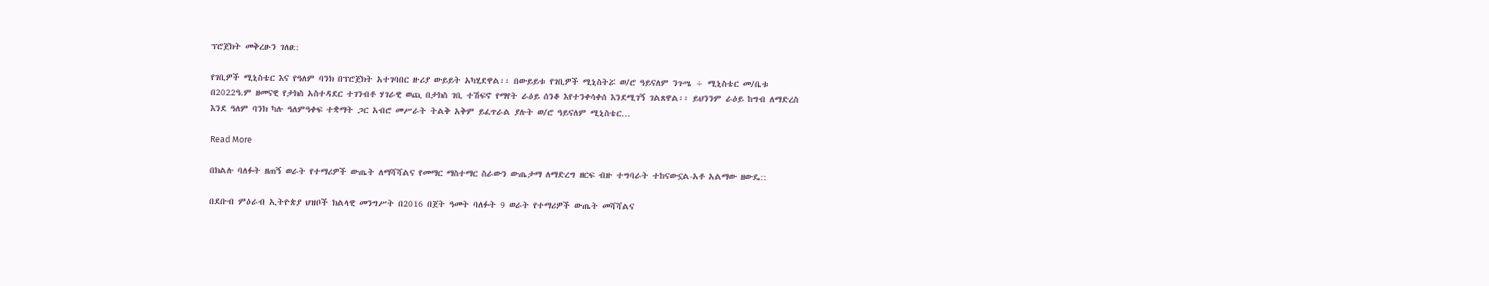ፕሮጀክት መቅረፁን ገለፀ::

የገቢዎች ሚኒስቴር እና የዓለም ባንክ በፕሮጀክት አተገባበር ዙሪያ ውይይት አካሂደዋል፡፡ በውይይቱ የገቢዎች ሚኒስትሯ ወ/ሮ ዓይናለም ንጉሤ ÷ ሚኒስቴር መ/ቤቱ በ2022ዓ.ም ዘመናዊ የታክስ አስተዳደር ተገንብቶ ሃገራዊ ወጪ በታክስ ገቢ ተሽፍኖ የማየት ራዕይ ሰንቆ እየተንቀሳቀሰ እንደሚገኝ ገልጸዋል፡፡ ይህንንም ራዕይ ከግብ ለማድረስ እንደ ዓለም ባንክ ካሉ ዓለምዓቀፍ ተቋማት ጋር አብሮ መሥራት ትልቅ አቅም ይፈጥራል ያሉት ወ/ሮ ዓይናለም ሚኒስቴር…

Read More

በክልሉ ባለፉት ዘጠኝ ወራት የተማሪዎች ውጤት ለማሻሻልና የመማር ማስተማር ስራውን ውጤታማ ለማድረግ ዘርፍ ብዙ ተግባራት ተከናውኗል-አቶ አልማው ዘውዴ::

በደቡብ ምዕራብ ኢትዮጵያ ህዝቦች ክልላዊ መንግሥት በ2016 በጀት ዓመት ባለፉት 9 ወራት የተማሪዎች ውጤት መሻሻልና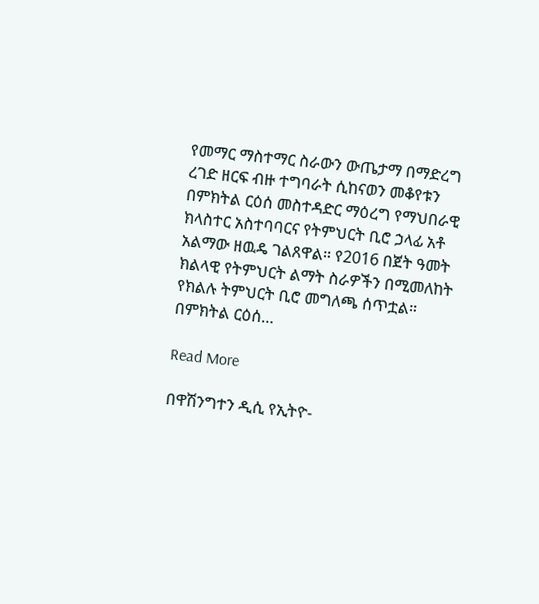የመማር ማስተማር ስራውን ውጤታማ በማድረግ ረገድ ዘርፍ ብዙ ተግባራት ሲከናወን መቆየቱን በምክትል ርዕሰ መስተዳድር ማዕረግ የማህበራዊ ክላስተር አስተባባርና የትምህርት ቢሮ ኃላፊ አቶ አልማው ዘዉዴ ገልጸዋል። የ2016 በጀት ዓመት ክልላዊ የትምህርት ልማት ስራዎችን በሚመለከት የክልሉ ትምህርት ቢሮ መግለጫ ሰጥቷል። በምክትል ርዕሰ…

Read More

በዋሽንግተን ዲሲ የኢትዮ-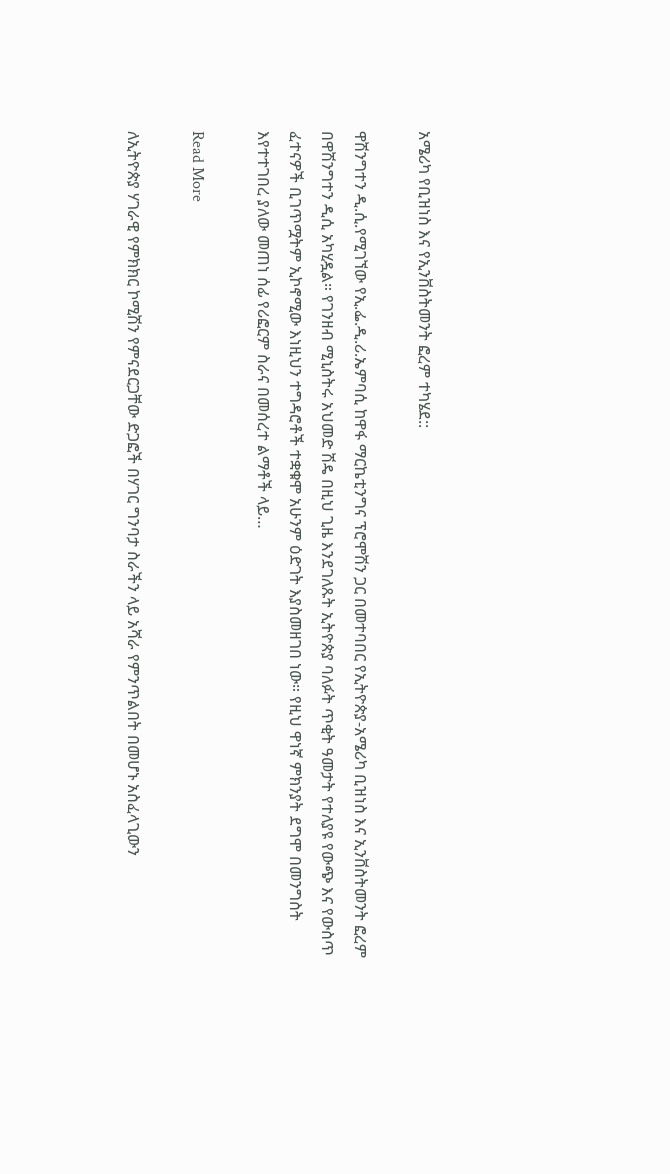አሜሪካ የቢዝነስ እና የኢንቨስትመንት ፎረም ተካሄደ::

ዋሽንግተን ዲ.ሲ.የሚገኘው የኢ.ፌ.ዲ.ሪ.ኤምባሲ ከዋፋ ማርኬቲንግና ፕሮሞሽን ጋር በመተባበር የኢትዮጵያ-አሜሪካ ቢዝነስ እና ኢንቨስትመንት ፎረም በዋሽንግተን ዲሲ አካሂዷል። የገንዘብ ሚኒስትሩ አህመድ ሽዴ በዚህ ጊዜ እንደገለጹት ኢትዮጵያ ባለፉት ጥቂት ዓመታት የተለያዩ የውጭ እና የውስጥ ፈተናዎች ቢገጥሟትም ኢኮኖሚው እነዚህን ተግዳሮቶች ተቋቁሞ አሁንም ዕድገት እያስመዘገበ ነው። የዚህ ዋነኛ ምክንያት ደግሞ በመንግስት እየተተገበረ ያለው መጠነ ሰፊ የሪፎርም ስራና በመሰረተ ልማቶች ላይ…

Read More

ለኢትዮጵያ ሃገራዊ የምክክር ኮሚሽን የምናደርጋቸው ድጋፎች በሃገር ግንባታ ስራችን ላይ አሻራ የምንጥልበት በመሆኑ አስፈላጊውን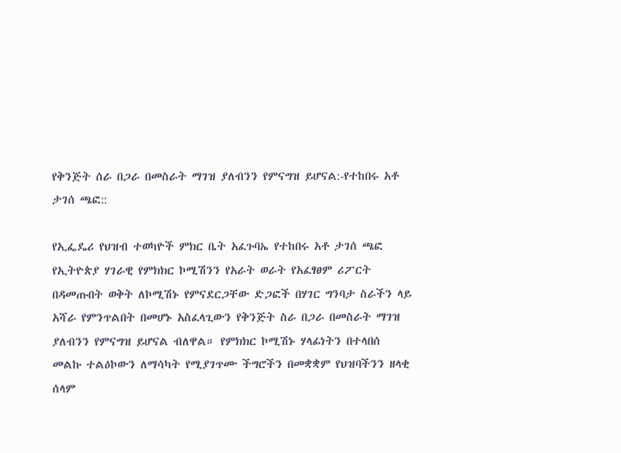የቅንጅት ሰራ በጋራ በመስራት ማገዝ ያለብንን የምናግዝ ይሆናል:-የተከበሩ አቶ ታገሰ ጫፎ::

የኢፌዴሪ የህዝብ ተወካዮች ምክር ቤት አፈጉባኤ የተከበሩ አቶ ታገሰ ጫፎ የኢትዮጵያ ሃገራዊ የምክክር ኮሚሽንን የአራት ወራት የአፈፃፀም ሪፖርት በዳመጡበት ወቅት ለኮሚሽኑ የምናደርጋቸው ድጋፎች በሃገር ግንባታ ስራችን ላይ አሻራ የምንጥልበት በመሆኑ አስፈላጊውን የቅንጅት ስራ በጋራ በመስራት ማገዝ ያለብንን የምናግዝ ይሆናል ብለዋል። የምክክር ኮሚሽኑ ሃላፊነትን በተላበሰ መልኩ ተልዕኮውን ለማሳካት የሚያገጥሙ ችግሮችን በመቋቋም የህዝባችንን ዘላቂ ሰላም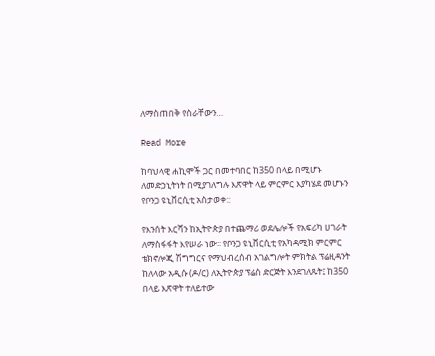ለማስጠበቅ የስራቸውን…

Read More

ከባህላዊ ሐኪሞች ጋር በመተባበር ከ350 በላይ በሚሆኑ ለመድኃኒትነት በሚያገለግሉ እጽዋት ላይ ምርምር እያካሄደ መሆኑን የቦንጋ ዩኒቨርሲቲ አስታወቀ::

የእንሰት እርሻን ከኢትዮጵያ በተጨማሪ ወደሌሎች የአፍሪካ ሀገራት ለማስፋፋት እየሠራ ነው፡፡ የቦንጋ ዩኒቨርሲቲ የአካዳሚክ ምርምር ቴክኖሎጂ ሽግግርና የማህብረሰብ አገልግሎት ምክትል ፕሬዚዳንት ከለላው አዲሱ (ዶ/ር) ለኢትዮጵያ ፕሬስ ድርጅት እንደገለጹት፤ ከ350 በላይ እጽዋት ተለይተው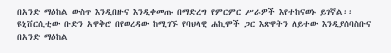በአንድ ማዕከል ውስጥ እንዲበዙና እንዲቀመጡ በማድረግ የምርምር ሥራዎች እየተከናወኑ ይገኛል፡፡ ዩኒቨርሲቲው ቡድን አዋቅሮ በየወረዳው ከሚገኙ የባህላዊ ሐኪሞች ጋር እጽዋትን ለይተው እንዲያሰባስቡና በአንድ ማዕከል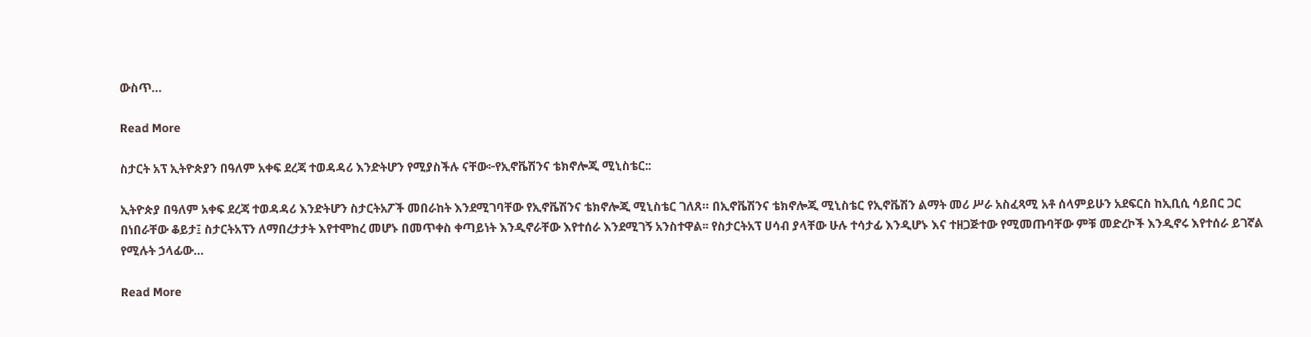ውስጥ…

Read More

ስታርት አፕ ኢትዮጵያን በዓለም አቀፍ ደረጃ ተወዳዳሪ እንድትሆን የሚያስችሉ ናቸው፦የኢኖቬሽንና ቴክኖሎጂ ሚኒስቴር::

ኢትዮጵያ በዓለም አቀፍ ደረጃ ተወዳዳሪ እንድትሆን ስታርትአፖች መበራከት እንደሚገባቸው የኢኖቬሽንና ቴክኖሎጂ ሚኒስቴር ገለጸ። በኢኖቬሽንና ቴክኖሎጂ ሚኒስቴር የኢኖቬሽን ልማት መሪ ሥራ አስፈጻሚ አቶ ሰላምይሁን አደፍርስ ከኢቢሲ ሳይበር ጋር በነበራቸው ቆይታ፤ ስታርትአፕን ለማበረታታት እየተሞከረ መሆኑ በመጥቀስ ቀጣይነት እንዲኖራቸው እየተሰራ እንደሚገኝ አንስተዋል፡፡ የስታርትአፕ ሀሳብ ያላቸው ሁሉ ተሳታፊ እንዲሆኑ እና ተዘጋጅተው የሚመጡባቸው ምቹ መድረኮች እንዲኖሩ እየተሰራ ይገኛል የሚሉት ኃላፊው…

Read More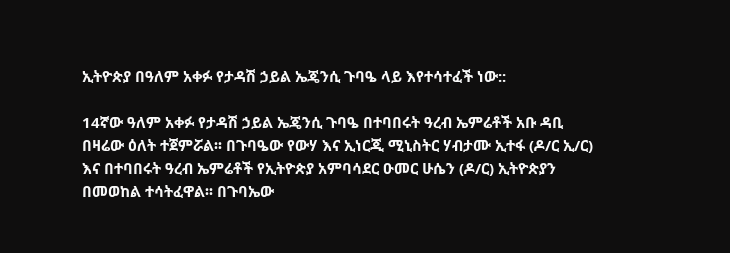ኢትዮጵያ በዓለም አቀፉ የታዳሽ ኃይል ኤጄንሲ ጉባዔ ላይ እየተሳተፈች ነው::

14ኛው ዓለም አቀፉ የታዳሽ ኃይል ኤጄንሲ ጉባዔ በተባበሩት ዓረብ ኤምሬቶች አቡ ዳቢ በዛሬው ዕለት ተጀምሯል፡፡ በጉባዔው የውሃ እና ኢነርጂ ሚኒስትር ሃብታሙ ኢተፋ (ዶ/ር ኢ/ር) እና በተባበሩት ዓረብ ኤምሬቶች የኢትዮጵያ አምባሳደር ዑመር ሁሴን (ዶ/ር) ኢትዮጵያን በመወከል ተሳትፈዋል፡፡ በጉባኤው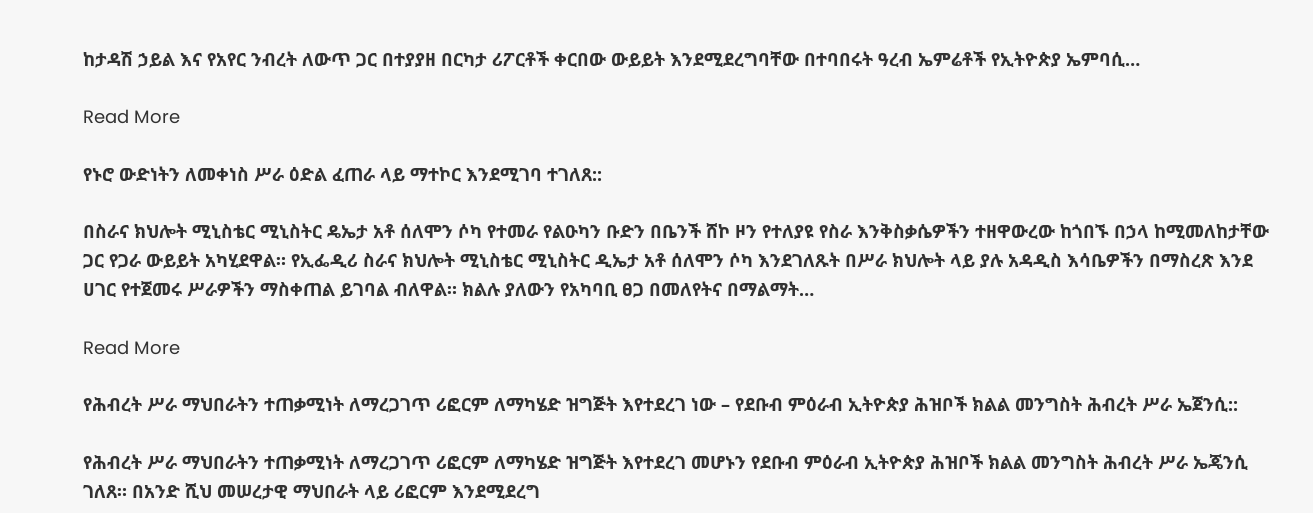ከታዳሽ ኃይል እና የአየር ንብረት ለውጥ ጋር በተያያዘ በርካታ ሪፖርቶች ቀርበው ውይይት እንደሚደረግባቸው በተባበሩት ዓረብ ኤምሬቶች የኢትዮጵያ ኤምባሲ…

Read More

የኑሮ ውድነትን ለመቀነስ ሥራ ዕድል ፈጠራ ላይ ማተኮር እንደሚገባ ተገለጸ::

በስራና ክህሎት ሚኒስቴር ሚኒስትር ዴኤታ አቶ ሰለሞን ሶካ የተመራ የልዑካን ቡድን በቤንች ሸኮ ዞን የተለያዩ የስራ እንቅስቃሴዎችን ተዘዋውረው ከጎበኙ በኃላ ከሚመለከታቸው ጋር የጋራ ውይይት አካሂደዋል። የኢፌዲሪ ስራና ክህሎት ሚኒስቴር ሚኒስትር ዲኤታ አቶ ሰለሞን ሶካ እንደገለጹት በሥራ ክህሎት ላይ ያሉ አዳዲስ እሳቤዎችን በማስረጽ እንደ ሀገር የተጀመሩ ሥራዎችን ማስቀጠል ይገባል ብለዋል። ክልሉ ያለውን የአካባቢ ፀጋ በመለየትና በማልማት…

Read More

የሕብረት ሥራ ማህበራትን ተጠቃሚነት ለማረጋገጥ ሪፎርም ለማካሄድ ዝግጅት እየተደረገ ነው – የደቡብ ምዕራብ ኢትዮጵያ ሕዝቦች ክልል መንግስት ሕብረት ሥራ ኤጀንሲ::

የሕብረት ሥራ ማህበራትን ተጠቃሚነት ለማረጋገጥ ሪፎርም ለማካሄድ ዝግጅት እየተደረገ መሆኑን የደቡብ ምዕራብ ኢትዮጵያ ሕዝቦች ክልል መንግስት ሕብረት ሥራ ኤጄንሲ ገለጸ። በአንድ ሺህ መሠረታዊ ማህበራት ላይ ሪፎርም እንደሚደረግ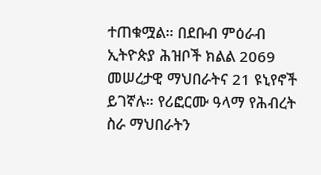ተጠቁሟል። በደቡብ ምዕራብ ኢትዮጵያ ሕዝቦች ክልል 2069 መሠረታዊ ማህበራትና 21 ዩኒየኖች ይገኛሉ። የሪፎርሙ ዓላማ የሕብረት ስራ ማህበራትን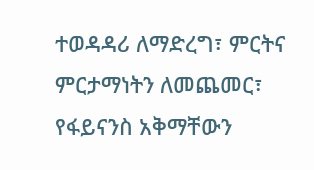ተወዳዳሪ ለማድረግ፣ ምርትና ምርታማነትን ለመጨመር፣ የፋይናንስ አቅማቸውን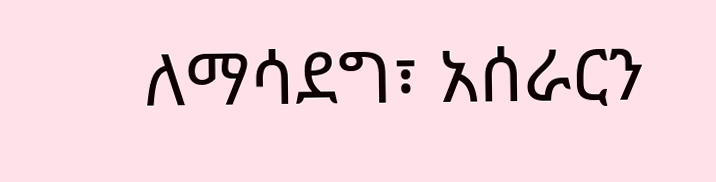ለማሳደግ፣ አሰራርን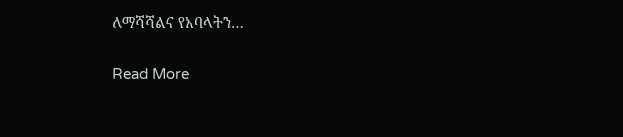ለማሻሻልና የአባላትን…

Read More